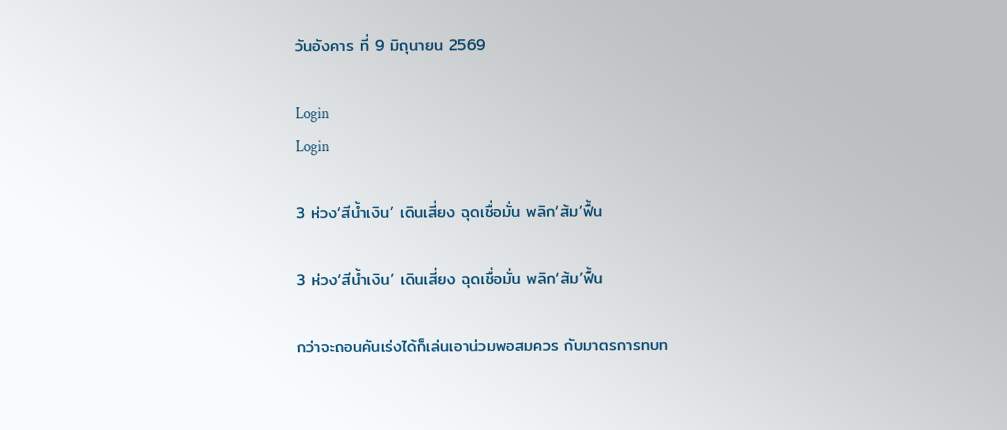วันอังคาร ที่ 9 มิถุนายน 2569

Login
Login

3 ห่วง‘สีน้ำเงิน’ เดินเสี่ยง ฉุดเชื่อมั่น พลิก‘ส้ม’ฟื้น

3 ห่วง‘สีน้ำเงิน’ เดินเสี่ยง ฉุดเชื่อมั่น พลิก‘ส้ม’ฟื้น

กว่าจะถอนคันเร่งได้ก็เล่นเอาน่วมพอสมควร กับมาตรการทบท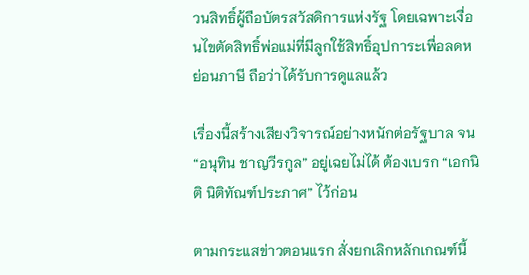วนสิทธิ์ผู้ถือบัตรสวัสดิการแห่งรัฐ โดยเฉพาะเงื่อนไขตัดสิทธิ์พ่อแม่ที่มีลูกใช้สิทธิ์อุปการะเพื่อลดหย่อนภาษี ถือว่าได้รับการดูแลแล้ว

เรื่องนี้สร้างเสียงวิจารณ์อย่างหนักต่อรัฐบาล จน “อนุทิน ชาญวีรกูล” อยู่เฉยไม่ได้ ต้องเบรก “เอกนิติ นิติทัณฑ์ประภาศ” ไว้ก่อน

ตามกระแสข่าวตอนแรก สั่งยกเลิกหลักเกณฑ์นี้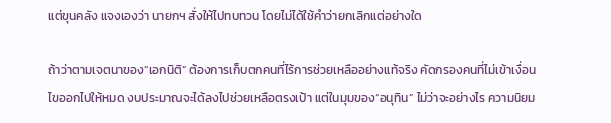แต่ขุนคลัง แจงเองว่า นายกฯ สั่งให้ไปทบทวน โดยไม่ได้ใช้คำว่ายกเลิกแต่อย่างใด

ถ้าว่าตามเจตนาของ“เอกนิติ” ต้องการเก็บตกคนที่ไร้การช่วยเหลืออย่างแท้จริง คัดกรองคนที่ไม่เข้าเงื่อนไขออกไปให้หมด งบประมาณจะได้ลงไปช่วยเหลือตรงเป้า แต่ในมุมของ“อนุทิน” ไม่ว่าจะอย่างไร ความนิยม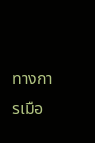ทางการเมือ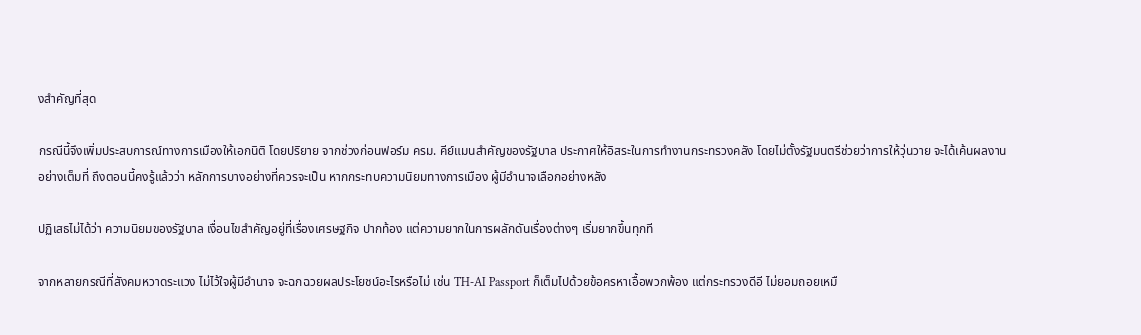งสำคัญที่สุด

กรณีนี้จึงเพิ่มประสบการณ์ทางการเมืองให้เอกนิติ โดยปริยาย จากช่วงก่อนฟอร์ม ครม. คีย์แมนสำคัญของรัฐบาล ประกาศให้อิสระในการทำงานกระทรวงคลัง โดยไม่ตั้งรัฐมนตรีช่วยว่าการให้วุ่นวาย จะได้เค้นผลงานอย่างเต็มที่ ถึงตอนนี้คงรู้แล้วว่า หลักการบางอย่างที่ควรจะเป็น หากกระทบความนิยมทางการเมือง ผู้มีอำนาจเลือกอย่างหลัง

ปฏิเสธไม่ได้ว่า ความนิยมของรัฐบาล เงื่อนไขสำคัญอยู่ที่เรื่องเศรษฐกิจ ปากท้อง แต่ความยากในการผลักดันเรื่องต่างๆ เริ่มยากขึ้นทุกที

จากหลายกรณีที่สังคมหวาดระแวง ไม่ไว้ใจผู้มีอำนาจ จะฉกฉวยผลประโยชน์อะไรหรือไม่ เช่น TH-AI Passport ก็เต็มไปด้วยข้อครหาเอื้อพวกพ้อง แต่กระทรวงดีอี ไม่ยอมถอยเหมื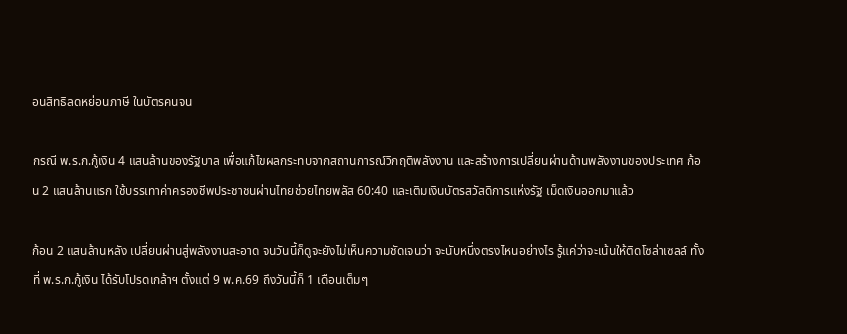อนสิทธิลดหย่อนภาษี ในบัตรคนจน

กรณี พ.ร.ก.กู้เงิน 4 แสนล้านของรัฐบาล เพื่อแก้ไขผลกระทบจากสถานการณ์วิกฤติพลังงาน และสร้างการเปลี่ยนผ่านด้านพลังงานของประเทศ ก้อน 2 แสนล้านแรก ใช้บรรเทาค่าครองชีพประชาชนผ่านไทยช่วยไทยพลัส 60:40 และเติมเงินบัตรสวัสดิการแห่งรัฐ เม็ดเงินออกมาแล้ว

ก้อน 2 แสนล้านหลัง เปลี่ยนผ่านสู่พลังงานสะอาด จนวันนี้ก็ดูจะยังไม่เห็นความชัดเจนว่า จะนับหนึ่งตรงไหนอย่างไร รู้แค่ว่าจะเน้นให้ติดโซล่าเซลล์ ทั้งที่ พ.ร.ก.กู้เงิน ได้รับโปรดเกล้าฯ ตั้งแต่ 9 พ.ค.69 ถึงวันนี้ก็ 1 เดือนเต็มๆ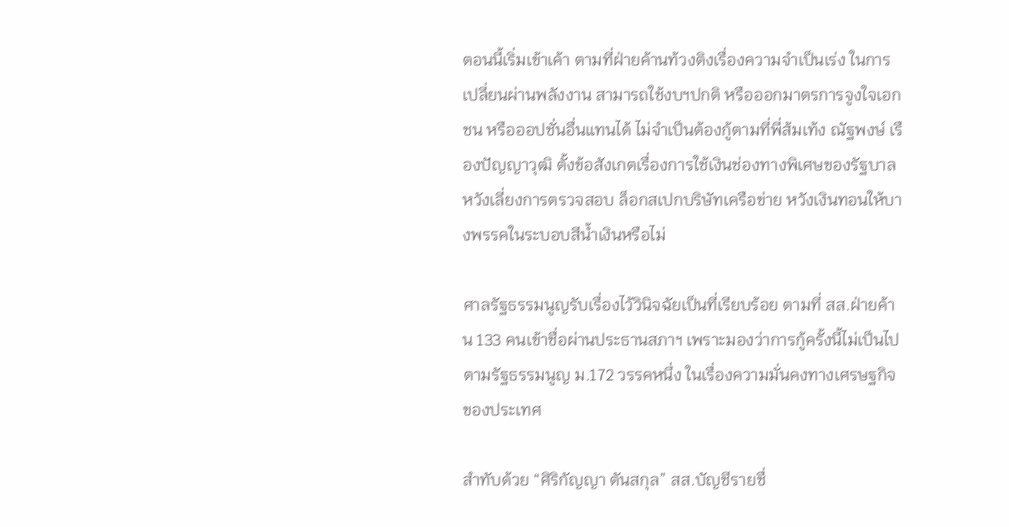ตอนนี้เริ่มเข้าเค้า ตามที่ฝ่ายค้านท้วงติงเรื่องความจำเป็นเร่ง ในการเปลี่ยนผ่านพลังงาน สามารถใช้งบฯปกติ หรือออกมาตรการจูงใจเอกชน หรือออปชั่นอื่นแทนได้ ไม่จำเป็นต้องกู้ตามที่พี่ส้มเท้ง ณัฐพงษ์ เรืองปัญญาวุฒิ ตั้งข้อสังเกตเรื่องการใช้เงินช่องทางพิเศษของรัฐบาล หวังเลี่ยงการตรวจสอบ ล็อกสเปกบริษัทเครือข่าย หวังเงินทอนให้บางพรรคในระบอบสีน้ำเงินหรือไม่

ศาลรัฐธรรมนูญรับเรื่องไว้วินิจฉัยเป็นที่เรียบร้อย ตามที่ สส.ฝ่ายค้าน 133 คนเข้าชื่อผ่านประธานสภาฯ เพราะมองว่าการกู้ครั้งนี้ไม่เป็นไปตามรัฐธรรมนูญ ม.172 วรรคหนึ่ง ในเรื่องความมั่นคงทางเศรษฐกิจของประเทศ

สำทับด้วย “ศิริกัญญา ตันสกุล” สส.บัญชีรายชื่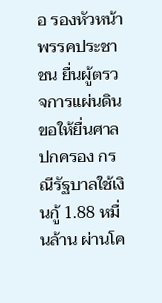อ รองหัวหน้าพรรคประชาชน ยื่นผู้ตรวจการแผ่นดิน ขอให้ยื่นศาลปกครอง กรณีรัฐบาลใช้เงินกู้ 1.88 หมื่นล้าน ผ่านโค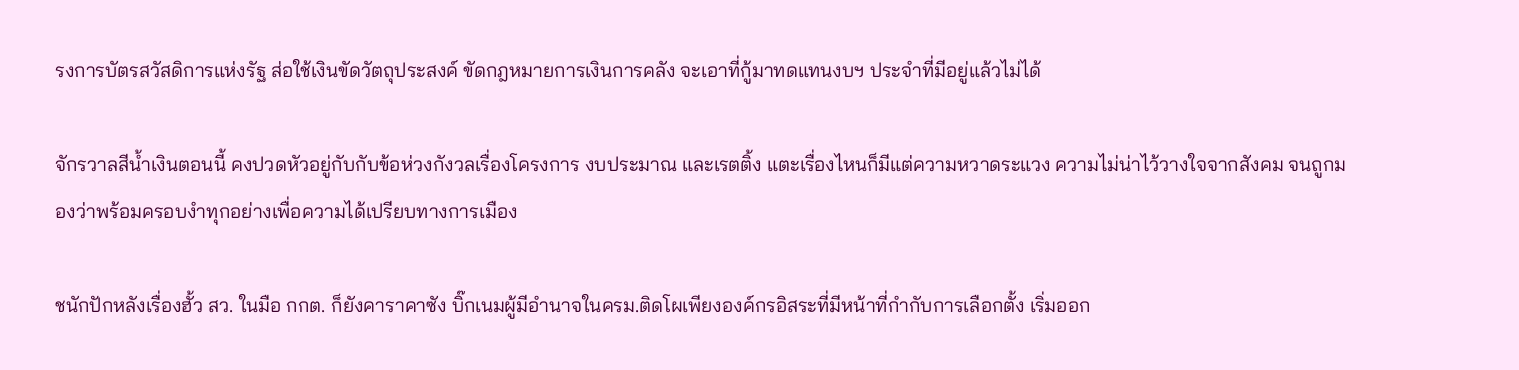รงการบัตรสวัสดิการแห่งรัฐ ส่อใช้เงินขัดวัตถุประสงค์ ขัดกฎหมายการเงินการคลัง จะเอาที่กู้มาทดแทนงบฯ ประจำที่มีอยู่แล้วไม่ได้

จักรวาลสีน้ำเงินตอนนี้ คงปวดหัวอยู่กับกับข้อห่วงกังวลเรื่องโครงการ งบประมาณ และเรตติ้ง แตะเรื่องไหนก็มีแต่ความหวาดระแวง ความไม่น่าไว้วางใจจากสังคม จนถูกมองว่าพร้อมครอบงำทุกอย่างเพื่อความได้เปรียบทางการเมือง

ชนักปักหลังเรื่องฮั้ว สว. ในมือ กกต. ก็ยังคาราคาซัง บิ๊กเนมผู้มีอำนาจในครม.ติดโผเพียงองค์กรอิสระที่มีหน้าที่กำกับการเลือกตั้ง เริ่มออก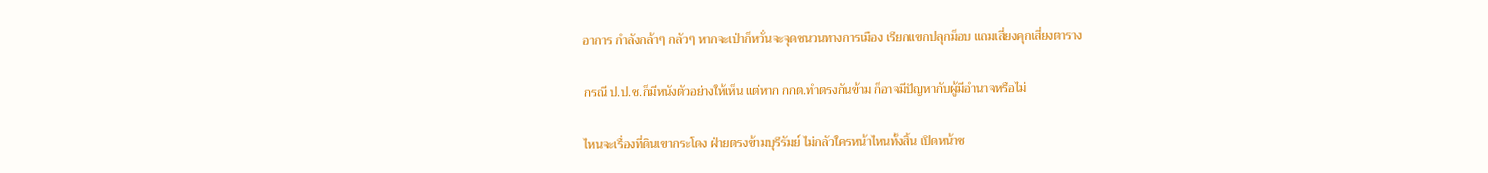อาการ กำลังกล้าๆ กลัวๆ หากจะเป่าก็หวั่นจะจุดชนวนทางการเมือง เรียกแขกปลุกม็อบ แถมเสี่ยงคุกเสี่ยงตาราง

กรณี ป.ป.ช.ก็มีหนังตัวอย่างให้เห็น แต่หาก กกต.ทำตรงกันข้าม ก็อาจมีปัญหากับผู้มีอำนาจหรือไม่

ไหนจะเรื่องที่ดินเขากระโดง ฝ่ายตรงข้ามบุรีรัมย์ ไม่กลัวใครหน้าไหนทั้งสิ้น เปิดหน้าช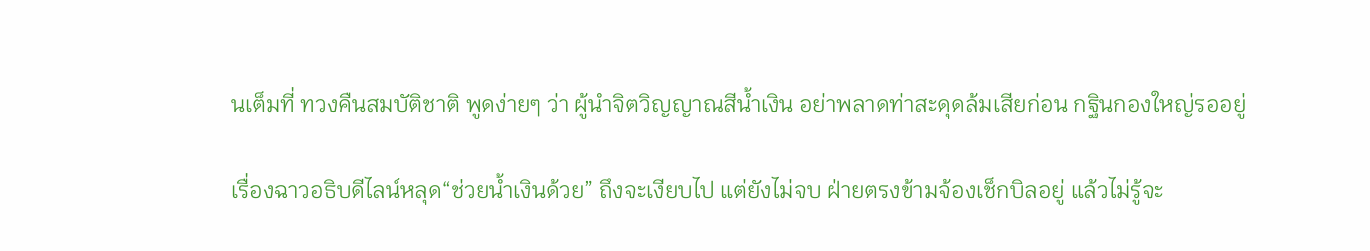นเต็มที่ ทวงคืนสมบัติชาติ พูดง่ายๆ ว่า ผู้นำจิตวิญญาณสีน้ำเงิน อย่าพลาดท่าสะดุดล้มเสียก่อน กฐินกองใหญ่รออยู่

เรื่องฉาวอธิบดีไลน์หลุด“ช่วยน้ำเงินด้วย” ถึงจะเงียบไป แต่ยังไม่จบ ฝ่ายตรงข้ามจ้องเช็กบิลอยู่ แล้วไม่รู้จะ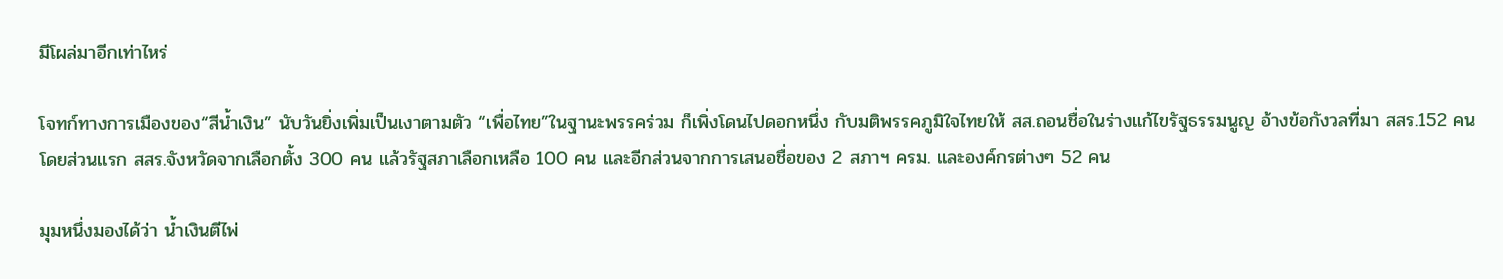มีโผล่มาอีกเท่าไหร่

โจทก์ทางการเมืองของ“สีน้ำเงิน” นับวันยิ่งเพิ่มเป็นเงาตามตัว “เพื่อไทย”ในฐานะพรรคร่วม ก็เพิ่งโดนไปดอกหนึ่ง กับมติพรรคภูมิใจไทยให้ สส.ถอนชื่อในร่างแก้ไขรัฐธรรมนูญ อ้างข้อกังวลที่มา สสร.152 คน โดยส่วนแรก สสร.จังหวัดจากเลือกตั้ง 300 คน แล้วรัฐสภาเลือกเหลือ 100 คน และอีกส่วนจากการเสนอชื่อของ 2 สภาฯ ครม. และองค์กรต่างๆ 52 คน

มุมหนึ่งมองได้ว่า น้ำเงินตีไพ่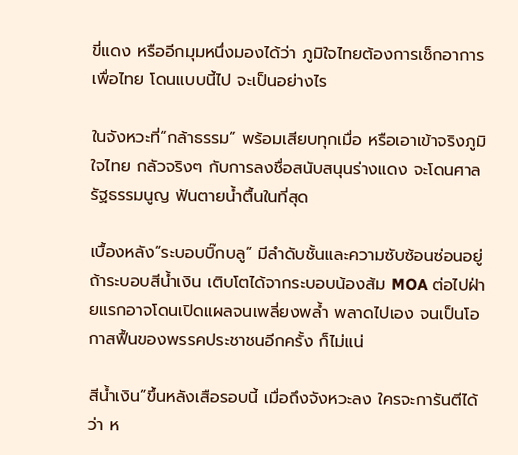ขี่แดง หรืออีกมุมหนึ่งมองได้ว่า ภูมิใจไทยต้องการเช็กอาการเพื่อไทย โดนแบบนี้ไป จะเป็นอย่างไร

ในจังหวะที่“กล้าธรรม” พร้อมเสียบทุกเมื่อ หรือเอาเข้าจริงภูมิใจไทย กลัวจริงๆ กับการลงชื่อสนับสนุนร่างแดง จะโดนศาลรัฐธรรมนูญ ฟันตายน้ำตื้นในที่สุด

เบื้องหลัง“ระบอบบิ๊กบลู” มีลำดับชั้นและความซับซ้อนซ่อนอยู่ ถ้าระบอบสีน้ำเงิน เติบโตได้จากระบอบน้องส้ม MOA ต่อไปฝ่ายแรกอาจโดนเปิดแผลจนเพลี่ยงพล้ำ พลาดไปเอง จนเป็นโอกาสฟื้นของพรรคประชาชนอีกครั้ง ก็ไม่แน่

สีน้ำเงิน”ขึ้นหลังเสือรอบนี้ เมื่อถึงจังหวะลง ใครจะการันตีได้ว่า ห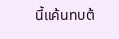นี้แค้นทบต้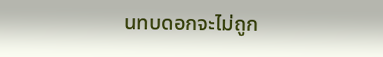นทบดอกจะไม่ถูก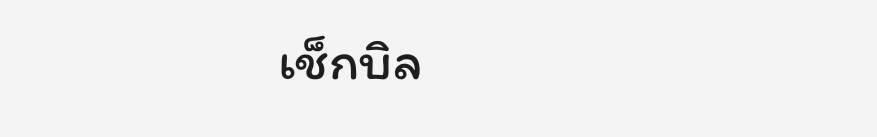เช็กบิล